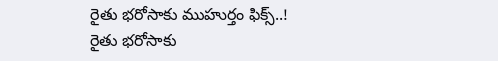రైతు భరోసాకు ముహుర్తం ఫిక్స్..!
రైతు భరోసాకు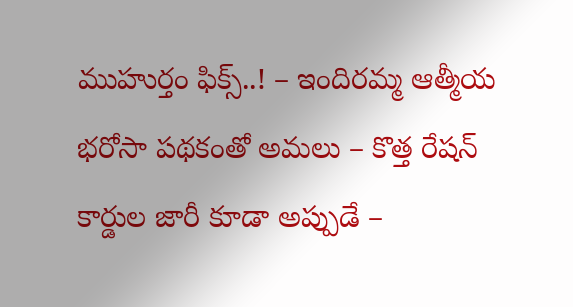ముహుర్తం ఫిక్స్..! – ఇందిరమ్మ ఆత్మీయ భరోసా పథకంతో అమలు – కొత్త రేషన్ కార్డుల జారీ కూడా అప్పుడే –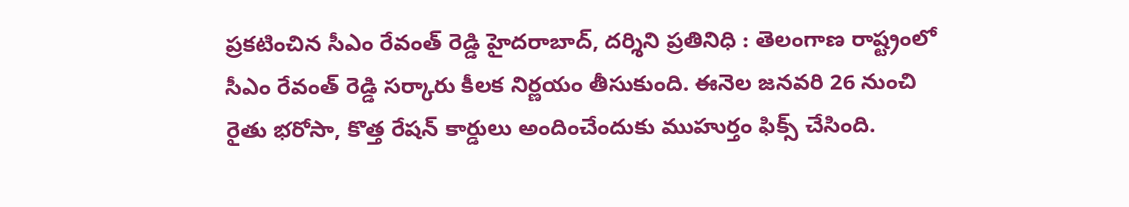ప్రకటించిన సీఎం రేవంత్ రెడ్డి హైదరాబాద్, దర్శిని ప్రతినిధి : తెలంగాణ రాష్ట్రంలో సీఎం రేవంత్ రెడ్డి సర్కారు కీలక నిర్ణయం తీసుకుంది. ఈనెల జనవరి 26 నుంచి రైతు భరోసా, కొత్త రేషన్ కార్డులు అందించేందుకు ముహుర్తం ఫిక్స్ చేసింది.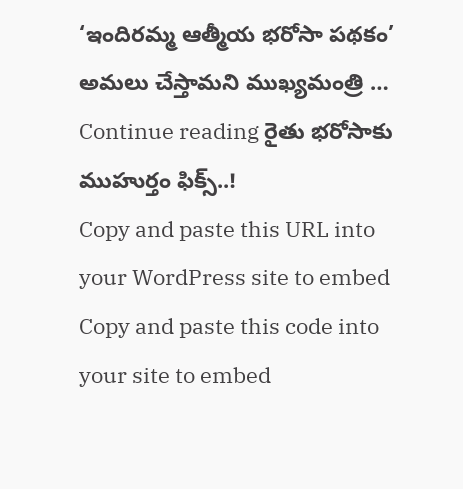‘ఇందిరమ్మ ఆత్మీయ భరోసా పథకం’ అమలు చేస్తామని ముఖ్యమంత్రి … Continue reading రైతు భరోసాకు ముహుర్తం ఫిక్స్..!
Copy and paste this URL into your WordPress site to embed
Copy and paste this code into your site to embed